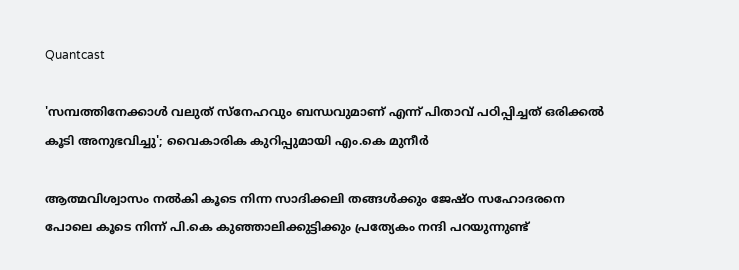Quantcast

'സമ്പത്തിനേക്കാൾ വലുത് സ്നേഹവും ബന്ധവുമാണ് എന്ന് പിതാവ് പഠിപ്പിച്ചത് ഒരിക്കൽ കൂടി അനുഭവിച്ചു'; വൈകാരിക കുറിപ്പുമായി എം.കെ മുനീർ

ആത്മവിശ്വാസം നൽകി കൂടെ നിന്ന സാദിക്കലി തങ്ങൾക്കും ജേഷ്ഠ സഹോദരനെ പോലെ കൂടെ നിന്ന് പി.കെ കുഞ്ഞാലിക്കുട്ടിക്കും പ്രത്യേകം നന്ദി പറയുന്നുണ്ട്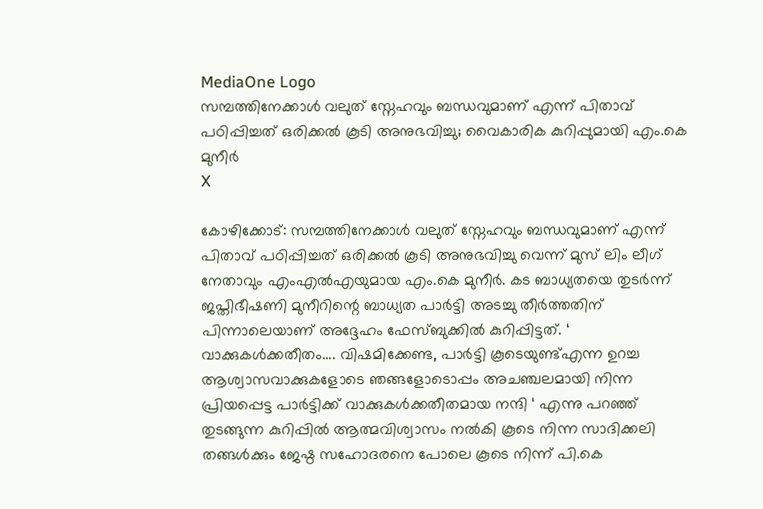MediaOne Logo
സമ്പത്തിനേക്കാൾ വലുത് സ്നേഹവും ബന്ധവുമാണ് എന്ന് പിതാവ് പഠിപ്പിച്ചത് ഒരിക്കൽ കൂടി അനുഭവിച്ചു; വൈകാരിക കുറിപ്പുമായി എം.കെ മുനീർ
X

കോഴിക്കോട്: സമ്പത്തിനേക്കാൾ വലുത് സ്നേഹവും ബന്ധവുമാണ് എന്ന് പിതാവ് പഠിപ്പിച്ചത് ഒരിക്കൽ കൂടി അനുഭവിച്ചു വെന്ന് മുസ് ലിം ലീഗ് നേതാവും എംഎൽഎയുമായ എം.കെ മുനീർ. കട ബാധ്യതയെ തുടർന്ന് ജപ്തിഭീഷണി മുനീറിന്റെ ബാധ്യത പാർട്ടി അടച്ചു തീർത്തതിന് പിന്നാലെയാണ് അദ്ദേഹം ഫേസ്ബുക്കിൽ കുറിപ്പിട്ടത്. ‘ വാക്കുകൾക്കതീതം.... വിഷമിക്കേണ്ട, പാർട്ടി കൂടെയുണ്ട്എന്ന ഉറച്ച ആശ്വാസവാക്കുകളോടെ ഞങ്ങളോടൊപ്പം അചഞ്ചലമായി നിന്ന പ്രിയപ്പെട്ട പാർട്ടിക്ക് വാക്കുകൾക്കതീതമായ നന്ദി ‘ എന്നു പറഞ്ഞ് തുടങ്ങുന്ന കുറിപ്പിൽ ആത്മവിശ്വാസം നൽകി കൂടെ നിന്ന സാദിക്കലി തങ്ങൾക്കും ജേഷ്ഠ സഹോദരനെ പോലെ കൂടെ നിന്ന് പി.കെ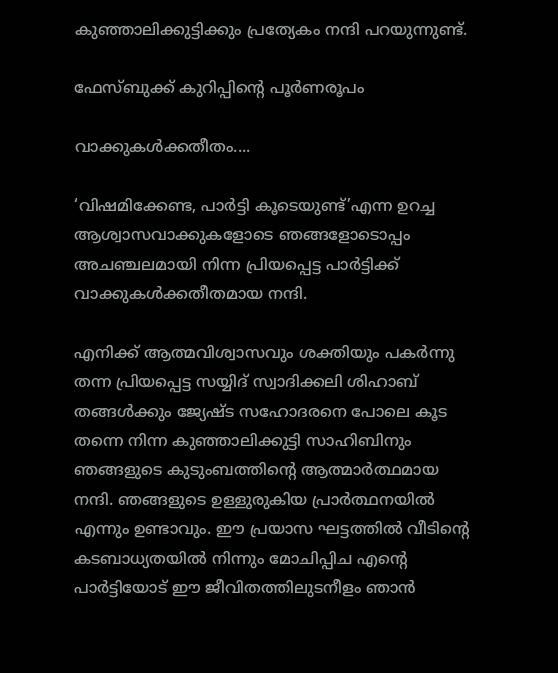കുഞ്ഞാലിക്കുട്ടിക്കും പ്രത്യേകം നന്ദി പറയുന്നുണ്ട്.

ഫേസ്ബുക്ക് കുറിപ്പിൻ്റെ പൂർണരൂപം

വാക്കുകൾക്കതീതം....

‘വിഷമിക്കേണ്ട, പാർട്ടി കൂടെയുണ്ട്’എന്ന ഉറച്ച ആശ്വാസവാക്കുകളോടെ ഞങ്ങളോടൊപ്പം അചഞ്ചലമായി നിന്ന പ്രിയപ്പെട്ട പാർട്ടിക്ക് വാക്കുകൾക്കതീതമായ നന്ദി.

എനിക്ക് ആത്മവിശ്വാസവും ശക്തിയും പകർന്നു തന്ന പ്രിയപ്പെട്ട സയ്യിദ് സ്വാദിക്കലി ശിഹാബ് തങ്ങൾക്കും ജ്യേഷ്ട സഹോദരനെ പോലെ കൂട തന്നെ നിന്ന കുഞ്ഞാലിക്കുട്ടി സാഹിബിനും ഞങ്ങളുടെ കുടുംബത്തിന്റെ ആത്മാർത്ഥമായ നന്ദി. ഞങ്ങളുടെ ഉള്ളുരുകിയ പ്രാർത്ഥനയിൽ എന്നും ഉണ്ടാവും. ഈ പ്രയാസ ഘട്ടത്തിൽ വീടിന്റെ കടബാധ്യതയിൽ നിന്നും മോചിപ്പിച എന്റെ പാർട്ടിയോട് ഈ ജീവിതത്തിലുടനീളം ഞാൻ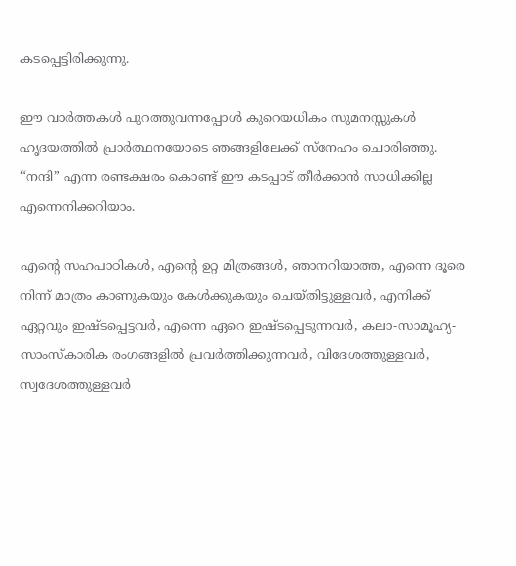കടപ്പെട്ടിരിക്കുന്നു.

ഈ വാർത്തകൾ പുറത്തുവന്നപ്പോൾ കുറെയധികം സുമനസ്സുകൾ ഹൃദയത്തിൽ പ്രാർത്ഥനയോടെ ഞങ്ങളിലേക്ക് സ്നേഹം ചൊരിഞ്ഞു. “നന്ദി” എന്ന രണ്ടക്ഷരം കൊണ്ട് ഈ കടപ്പാട് തീർക്കാൻ സാധിക്കില്ല എന്നെനിക്കറിയാം.

എന്റെ സഹപാഠികൾ, എന്റെ ഉറ്റ മിത്രങ്ങൾ, ഞാനറിയാത്ത, എന്നെ ദൂരെ നിന്ന് മാത്രം കാണുകയും കേൾക്കുകയും ചെയ്തിട്ടുള്ളവർ, എനിക്ക് ഏറ്റവും ഇഷ്ടപ്പെട്ടവർ, എന്നെ ഏറെ ഇഷ്ടപ്പെടുന്നവർ, കലാ-സാമൂഹ്യ-സാംസ്കാരിക രംഗങ്ങളിൽ പ്രവർത്തിക്കുന്നവർ, വിദേശത്തുള്ളവർ, സ്വദേശത്തുള്ളവർ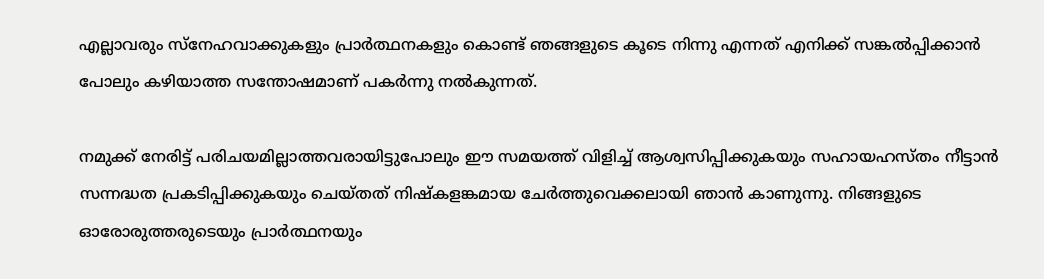എല്ലാവരും സ്നേഹവാക്കുകളും പ്രാർത്ഥനകളും കൊണ്ട് ഞങ്ങളുടെ കൂടെ നിന്നു എന്നത് എനിക്ക് സങ്കൽപ്പിക്കാൻ പോലും കഴിയാത്ത സന്തോഷമാണ് പകർന്നു നൽകുന്നത്.

നമുക്ക് നേരിട്ട് പരിചയമില്ലാത്തവരായിട്ടുപോലും ഈ സമയത്ത് വിളിച്ച് ആശ്വസിപ്പിക്കുകയും സഹായഹസ്തം നീട്ടാൻ സന്നദ്ധത പ്രകടിപ്പിക്കുകയും ചെയ്തത് നിഷ്‌കളങ്കമായ ചേർത്തുവെക്കലായി ഞാൻ കാണുന്നു. നിങ്ങളുടെ ഓരോരുത്തരുടെയും പ്രാർത്ഥനയും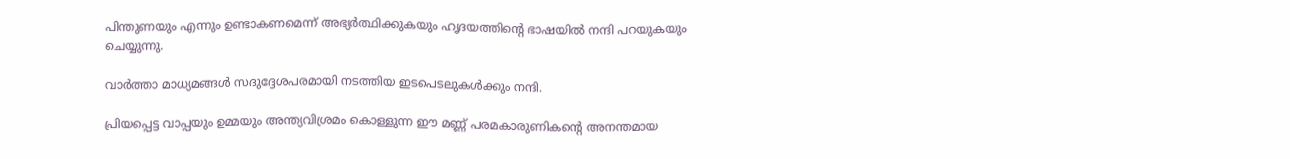പിന്തുണയും എന്നും ഉണ്ടാകണമെന്ന് അഭ്യർത്ഥിക്കുകയും ഹൃദയത്തിന്റെ ഭാഷയിൽ നന്ദി പറയുകയും ചെയ്യുന്നു.

വാർത്താ മാധ്യമങ്ങൾ സദുദ്ദേശപരമായി നടത്തിയ ഇടപെടലുകൾക്കും നന്ദി.

പ്രിയപ്പെട്ട വാപ്പയും ഉമ്മയും അന്ത്യവിശ്രമം കൊള്ളുന്ന ഈ മണ്ണ് പരമകാരുണികന്റെ അനന്തമായ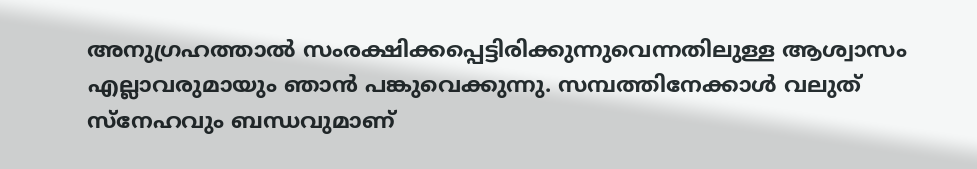അനുഗ്രഹത്താൽ സംരക്ഷിക്കപ്പെട്ടിരിക്കുന്നുവെന്നതിലുള്ള ആശ്വാസം എല്ലാവരുമായും ഞാൻ പങ്കുവെക്കുന്നു. സമ്പത്തിനേക്കാൾ വലുത് സ്നേഹവും ബന്ധവുമാണ്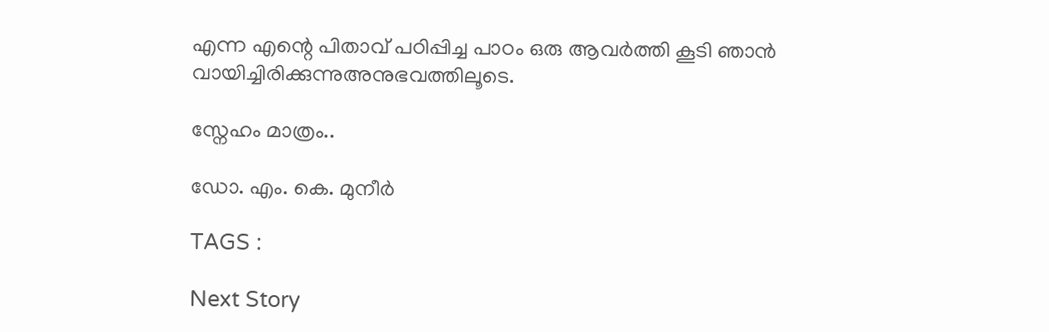എന്ന എന്റെ പിതാവ് പഠിപ്പിച്ച പാഠം ഒരു ആവർത്തി കൂടി ഞാൻ വായിച്ചിരിക്കുന്നുഅനുഭവത്തിലൂടെ.

സ്നേഹം മാത്രം..

ഡോ. എം. കെ. മുനീർ

TAGS :

Next Story